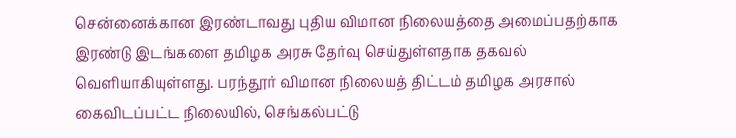சென்னைக்கான இரண்டாவது புதிய விமான நிலையத்தை அமைப்பதற்காக இரண்டு இடங்களை தமிழக அரசு தேர்வு செய்துள்ளதாக தகவல் வெளியாகியுள்ளது. பரந்தூர் விமான நிலையத் திட்டம் தமிழக அரசால் கைவிடப்பட்ட நிலையில், செங்கல்பட்டு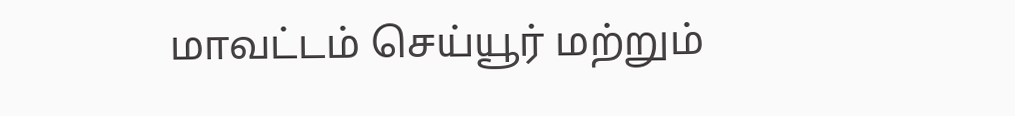மாவட்டம் செய்யூர் மற்றும்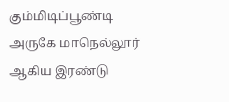கும்மிடிப்பூண்டி அருகே மாநெல்லூர் ஆகிய இரண்டு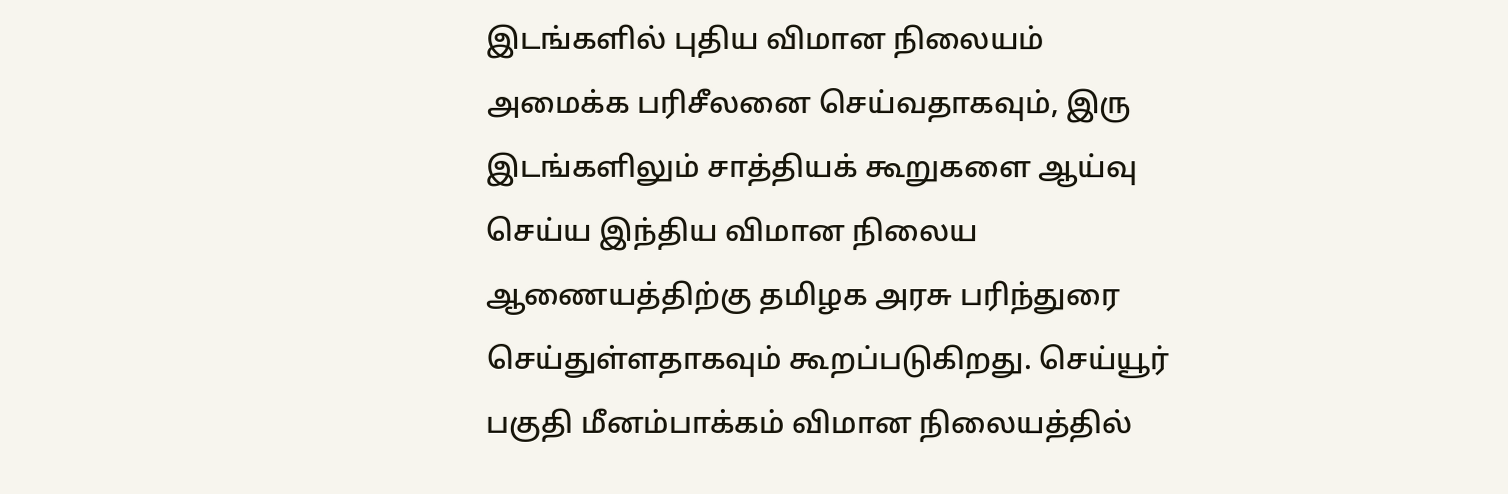இடங்களில் புதிய விமான நிலையம் அமைக்க பரிசீலனை செய்வதாகவும், இரு இடங்களிலும் சாத்தியக் கூறுகளை ஆய்வு செய்ய இந்திய விமான நிலைய ஆணையத்திற்கு தமிழக அரசு பரிந்துரை செய்துள்ளதாகவும் கூறப்படுகிறது. செய்யூர் பகுதி மீனம்பாக்கம் விமான நிலையத்தில்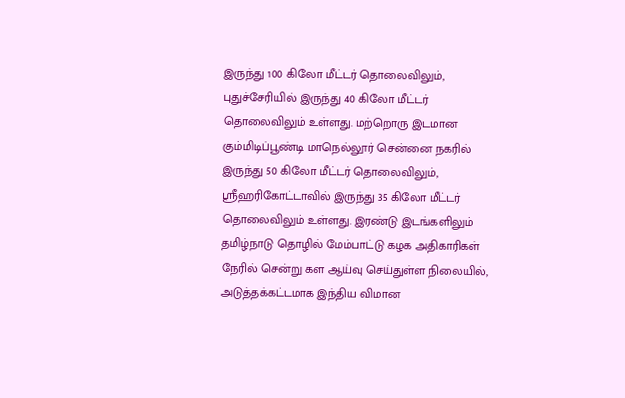இருந்து 100 கிலோ மீட்டர் தொலைவிலும், புதுச்சேரியில் இருந்து 40 கிலோ மீட்டர் தொலைவிலும் உள்ளது. மற்றொரு இடமான கும்மிடிப்பூண்டி மாநெல்லூர் சென்னை நகரில் இருந்து 50 கிலோ மீட்டர் தொலைவிலும், ஸ்ரீஹரிகோட்டாவில் இருந்து 35 கிலோ மீட்டர் தொலைவிலும் உள்ளது. இரண்டு இடங்களிலும் தமிழ்நாடு தொழில் மேம்பாட்டு கழக அதிகாரிகள் நேரில் சென்று கள ஆய்வு செய்துள்ள நிலையில், அடுத்தக்கட்டமாக இந்திய விமான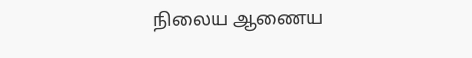நிலைய ஆணைய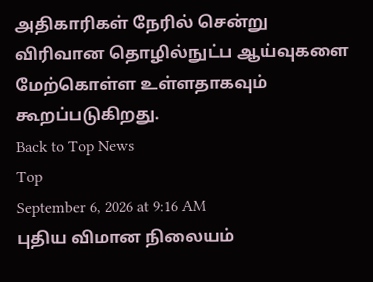அதிகாரிகள் நேரில் சென்று விரிவான தொழில்நுட்ப ஆய்வுகளை மேற்கொள்ள உள்ளதாகவும் கூறப்படுகிறது.
Back to Top News
Top
September 6, 2026 at 9:16 AM
புதிய விமான நிலையம்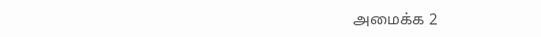அமைக்க 2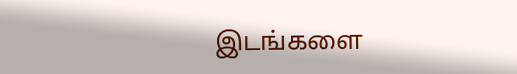இடங்களை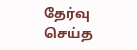தேர்வு செய்த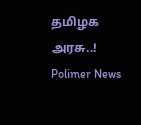தமிழக அரசு..!
Polimer News